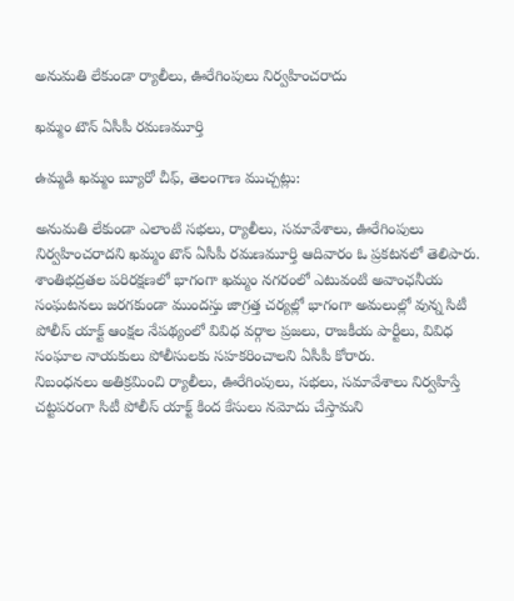అనుమతి లేకుండా ర్యాలీలు, ఊరేగింపులు నిర్వహించరాదు

ఖమ్మం టౌన్ ఏసీపీ రమణమూర్తి

ఉమ్మడి ఖమ్మం బ్యూరో చీఫ్, తెలంగాణ ముచ్చట్లు:

అనుమతి లేకుండా ఎలాంటి సభలు, ర్యాలీలు, సమావేశాలు, ఊరేగింపులు  నిర్వహించరాదని ఖమ్మం టౌన్ ఏసీపీ రమణమూర్తి ఆదివారం ఓ ప్రకటనలో తెలిపారు.
శాంతిభద్రతల పరిరక్షణలో భాగంగా ఖమ్మం నగరంలో ఎటువంటి అవాంఛనీయ సంఘటనలు జరగకుండా ముందస్తు జాగ్రత్త చర్యల్లో భాగంగా అమలుల్లో వున్న సిటీ పోలీస్ యాక్ట్ ఆంక్షల నేపథ్యంలో వివిధ వర్గాల ప్రజలు, రాజకీయ పార్టీలు, వివిధ సంఘాల నాయకులు పోలీసులకు సహకరించాలని ఏసీపీ కోరారు.
నిబంధనలు అతిక్రమించి ర్యాలీలు, ఊరేగింపులు, సభలు, సమావేశాలు నిర్వహిస్తే చట్టపరంగా సిటీ పోలీస్ యాక్ట్ కింద కేసులు నమోదు చేస్తామని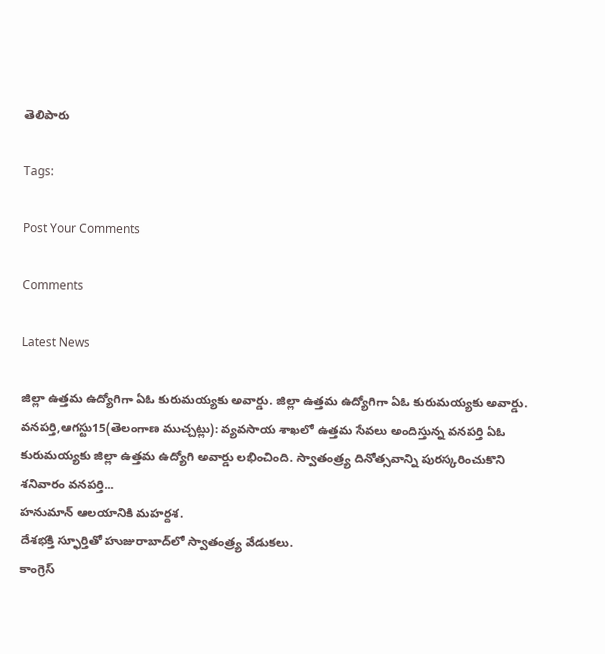తెలిపారు

Tags:

Post Your Comments

Comments

Latest News

జిల్లా ఉత్తమ ఉద్యోగిగా ఏఓ కురుమయ్యకు అవార్డు. జిల్లా ఉత్తమ ఉద్యోగిగా ఏఓ కురుమయ్యకు అవార్డు.
వనపర్తి,ఆగస్టు15(తెలంగాణ ముచ్చట్లు): వ్యవసాయ శాఖలో ఉత్తమ సేవలు అందిస్తున్న వనపర్తి ఏఓ కురుమయ్యకు జిల్లా ఉత్తమ ఉద్యోగి అవార్డు లభించింది. స్వాతంత్ర్య దినోత్సవాన్ని పురస్కరించుకొని శనివారం వనపర్తి...
హనుమాన్ ఆలయానికి మహర్దశ.
దేశభక్తి స్ఫూర్తితో హుజురాబాద్‌లో స్వాతంత్ర్య వేడుకలు.
కాంగ్రెస్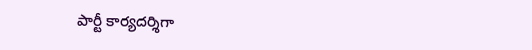పార్టీ కార్యదర్శిగా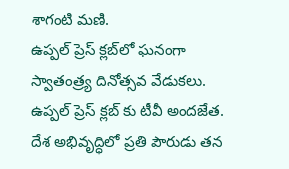శాగంటి మణి.
ఉప్పల్ ప్రెస్ క్లబ్‌లో ఘనంగా స్వాతంత్ర్య దినోత్సవ వేడుకలు.
ఉప్పల్ ప్రెస్ క్లబ్‌ కు టీవీ అందజేత.
దేశ అభివృద్ధిలో ప్రతి పౌరుడు తన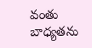వంతు బాధ్యతను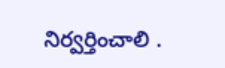నిర్వర్తించాలి .